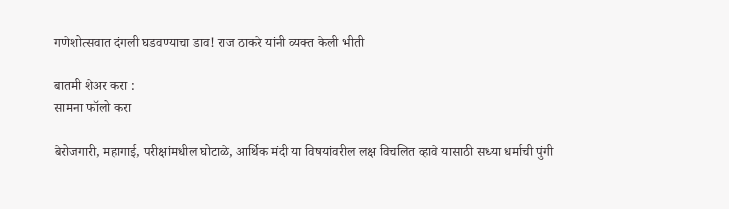गणेशोत्सवात दंगली घडवण्याचा डाव! राज ठाकरे यांनी व्यक्त केली भीती

बातमी शेअर करा :
सामना फॉलो करा

बेरोजगारी, महागाई, परीक्षांमधील घोटाळे, आर्थिक मंदी या विषयांवरील लक्ष विचलित व्हावे यासाठी सध्या धर्माची पुंगी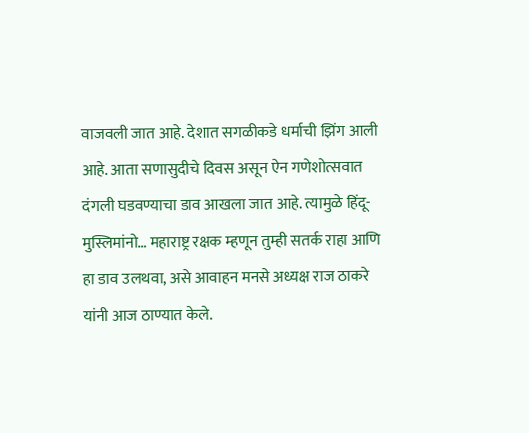वाजवली जात आहे. देशात सगळीकडे धर्माची झिंग आली आहे. आता सणासुदीचे दिवस असून ऐन गणेशोत्सवात दंगली घडवण्याचा डाव आखला जात आहे. त्यामुळे हिंदू-मुस्लिमांनो… महाराष्ट्र रक्षक म्हणून तुम्ही सतर्क राहा आणि हा डाव उलथवा, असे आवाहन मनसे अध्यक्ष राज ठाकरे यांनी आज ठाण्यात केले.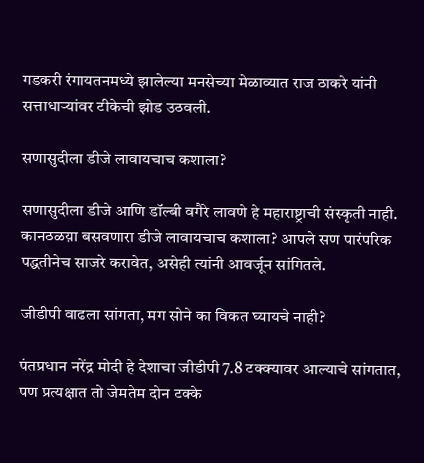गडकरी रंगायतनमध्ये झालेल्या मनसेच्या मेळाव्यात राज ठाकरे यांनी सत्ताधाऱ्यांवर टीकेची झोड उठवली.

सणासुदीला डीजे लावायचाच कशाला?

सणासुदीला डीजे आणि डॉल्बी वगैरे लावणे हे महाराष्ट्राची संस्कृती नाही. कानठळय़ा बसवणारा डीजे लावायचाच कशाला? आपले सण पारंपरिक पद्धतीनेच साजरे करावेत, असेही त्यांनी आवर्जून सांगितले.

जीडीपी वाढला सांगता, मग सोने का विकत घ्यायचे नाही?

पंतप्रधान नरेंद्र मोदी हे देशाचा जीडीपी 7.8 टक्क्यावर आल्याचे सांगतात, पण प्रत्यक्षात तो जेमतेम दोन टक्के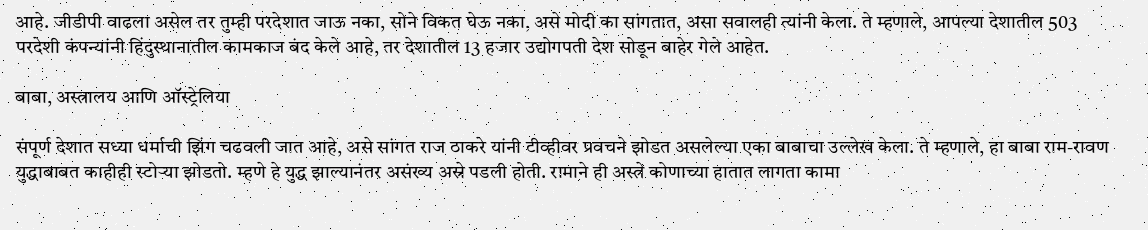आहे. जीडीपी वाढला असेल तर तुम्ही परदेशात जाऊ नका, सोने विकत घेऊ नका, असे मोदी का सांगतात, असा सवालही त्यांनी केला. ते म्हणाले, आपल्या देशातील 503 परदेशी कंपन्यांनी हिंदुस्थानातील कामकाज बंद केले आहे, तर देशातील 13 हजार उद्योगपती देश सोडून बाहेर गेले आहेत.

बाबा, अस्त्रालय आणि ऑस्ट्रेलिया

संपूर्ण देशात सध्या धर्माची झिंग चढवली जात आहे, असे सांगत राज ठाकरे यांनी टीव्हीवर प्रवचने झोडत असलेल्या एका बाबाचा उल्लेख केला. ते म्हणाले, हा बाबा राम-रावण युद्धाबाबत काहीही स्टोऱ्या झोडतो. म्हणे हे युद्ध झाल्यानंतर असंख्य अस्रे पडली होती. रामाने ही अस्त्रे कोणाच्या हातात लागता कामा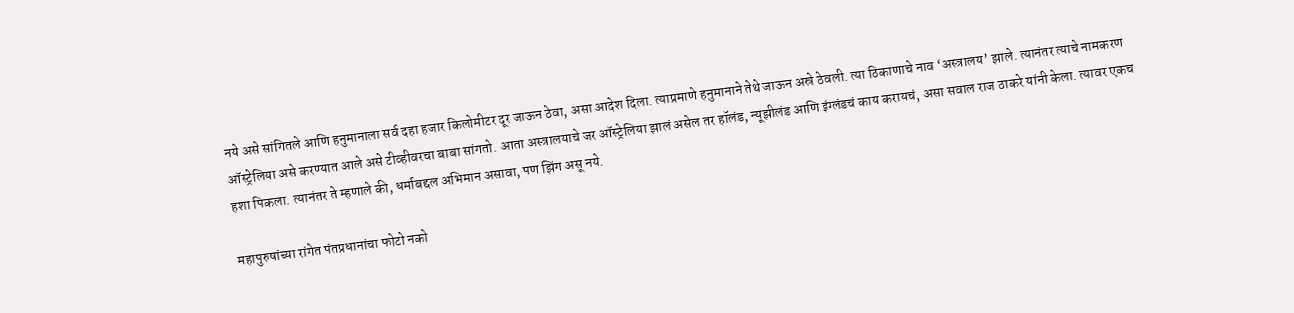नये असे सांगितले आणि हनुमानाला सर्व दहा हजार किलोमीटर दूर जाऊन ठेवा, असा आदेश दिला. त्याप्रमाणे हनुमानाने तेथे जाऊन अस्रे ठेवली. त्या ठिकाणाचे नाव ‘अस्त्रालय’ झाले. त्यानंतर त्याचे नामकरण ऑस्ट्रेलिया असे करण्यात आले असे टीव्हीवरचा बाबा सांगतो. आता अस्त्रालयाचे जर ऑस्ट्रेलिया झालं असेल तर हॉलंड, न्यूझीलंड आणि इंग्लंडचं काय करायचं, असा सवाल राज ठाकरे यांनी केला. त्यावर एकच हशा पिकला. त्यानंतर ते म्हणाले की, धर्माबद्दल अभिमान असावा, पण झिंग असू नये.

महापुरुषांच्या रांगेत पंतप्रधानांचा फोटो नको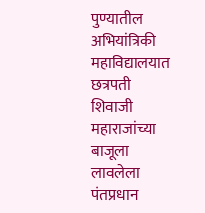पुण्यातील अभियांत्रिकी महाविद्यालयात छत्रपती शिवाजी महाराजांच्या बाजूला लावलेला पंतप्रधान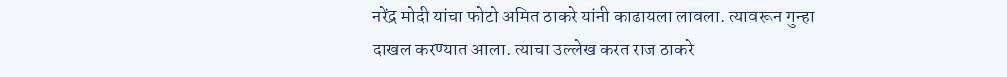नरेंद्र मोदी यांचा फोटो अमित ठाकरे यांनी काढायला लावला. त्यावरून गुन्हा दाखल करण्यात आला. त्याचा उल्लेख करत राज ठाकरे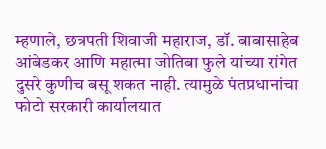म्हणाले, छत्रपती शिवाजी महाराज, डॉ. बाबासाहेब आंबेडकर आणि महात्मा जोतिबा फुले यांच्या रांगेत दुसरे कुणीच बसू शकत नाही. त्यामुळे पंतप्रधानांचा फोटो सरकारी कार्यालयात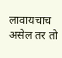लावायचाच असेल तर तो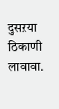दुसऱया ठिकाणी लावावा.